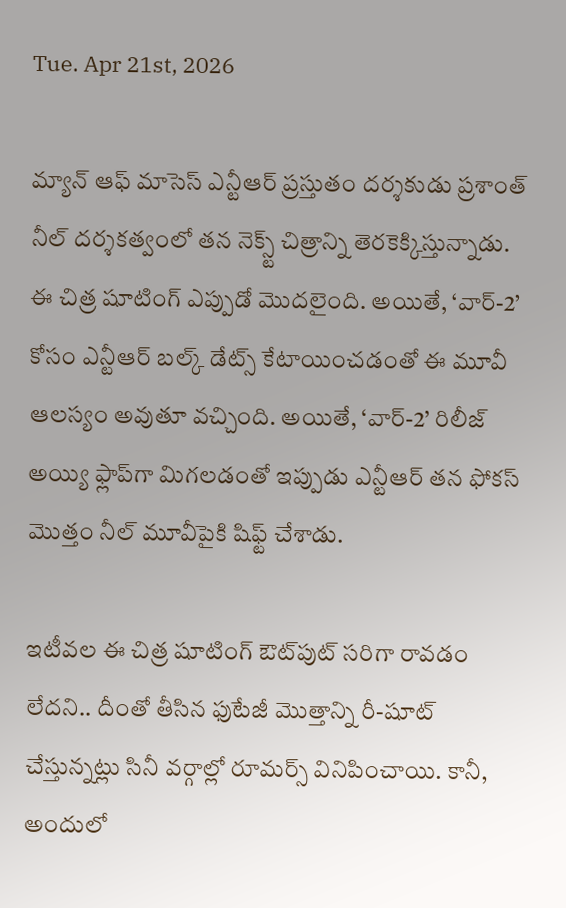Tue. Apr 21st, 2026

మ్యాన్ ఆఫ్ మాసెస్ ఎన్టీఆర్ ప్రస్తుతం దర్శకుడు ప్రశాంత్ నీల్ దర్శకత్వంలో తన నెక్స్ట్ చిత్రాన్ని తెరకెక్కిస్తున్నాడు. ఈ చిత్ర షూటింగ్ ఎప్పుడో మొదలైంది. అయితే, ‘వార్-2’ కోసం ఎన్టీఆర్ బల్క్ డేట్స్ కేటాయించడంతో ఈ మూవీ ఆలస్యం అవుతూ వచ్చింది. అయితే, ‘వార్-2’ రిలీజ్ అయ్యి ఫ్లాప్‌గా మిగలడంతో ఇప్పుడు ఎన్టీఆర్ తన ఫోకస్ మొత్తం నీల్ మూవీపైకి షిఫ్ట్ చేశాడు.

ఇటీవల ఈ చిత్ర షూటింగ్ ఔట్‌పుట్ సరిగా రావడం లేదని.. దీంతో తీసిన ఫుటేజీ మొత్తాన్ని రీ-షూట్ చేస్తున్నట్లు సినీ వర్గాల్లో రూమర్స్ వినిపించాయి. కానీ, అందులో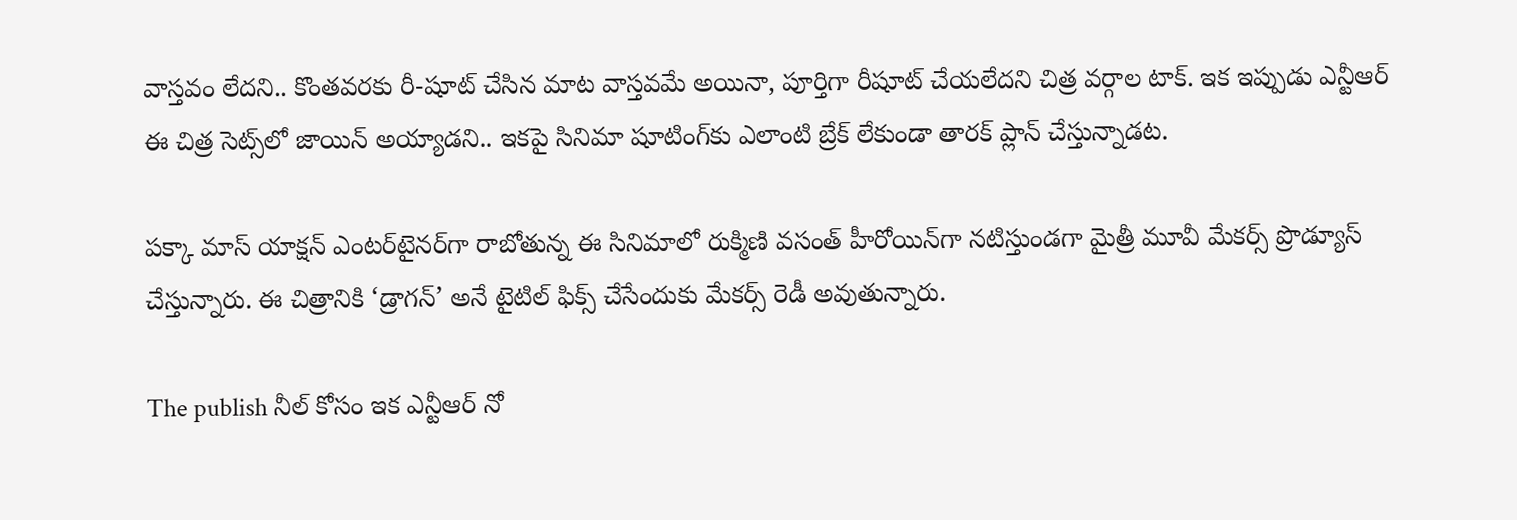వాస్తవం లేదని.. కొంతవరకు రీ-షూట్ చేసిన మాట వాస్తవమే అయినా, పూర్తిగా రీషూట్ చేయలేదని చిత్ర వర్గాల టాక్. ఇక ఇప్పుడు ఎన్టీఆర్ ఈ చిత్ర సెట్స్‌లో జాయిన్ అయ్యాడని.. ఇకపై సినిమా షూటింగ్‌కు ఎలాంటి బ్రేక్ లేకుండా తారక్ ప్లాన్ చేస్తున్నాడట.

పక్కా మాస్ యాక్షన్ ఎంటర్‌టైనర్‌గా రాబోతున్న ఈ సినిమాలో రుక్మిణి వసంత్ హీరోయిన్‌గా నటిస్తుండగా మైత్రీ మూవీ మేకర్స్ ప్రొడ్యూస్ చేస్తున్నారు. ఈ చిత్రానికి ‘డ్రాగన్’ అనే టైటిల్ ఫిక్స్ చేసేందుకు మేకర్స్ రెడీ అవుతున్నారు.

The publish నీల్ కోసం ఇక ఎన్టీఆర్ నో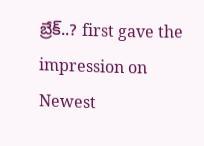బ్రేక్..? first gave the impression on Newest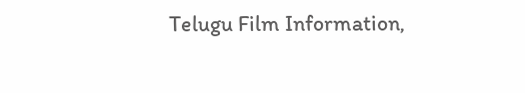Telugu Film Information,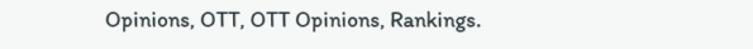Opinions, OTT, OTT Opinions, Rankings.